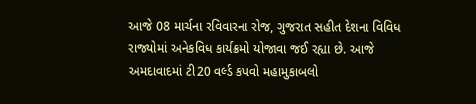આજે 08 માર્ચના રવિવારના રોજ, ગુજરાત સહીત દેશના વિવિધ રાજ્યોમાં અનેકવિધ કાર્યક્રમો યોજાવા જઈ રહ્યા છે. આજે અમદાવાદમાં ટી20 વર્લ્ડ કપવો મહામુકાબલો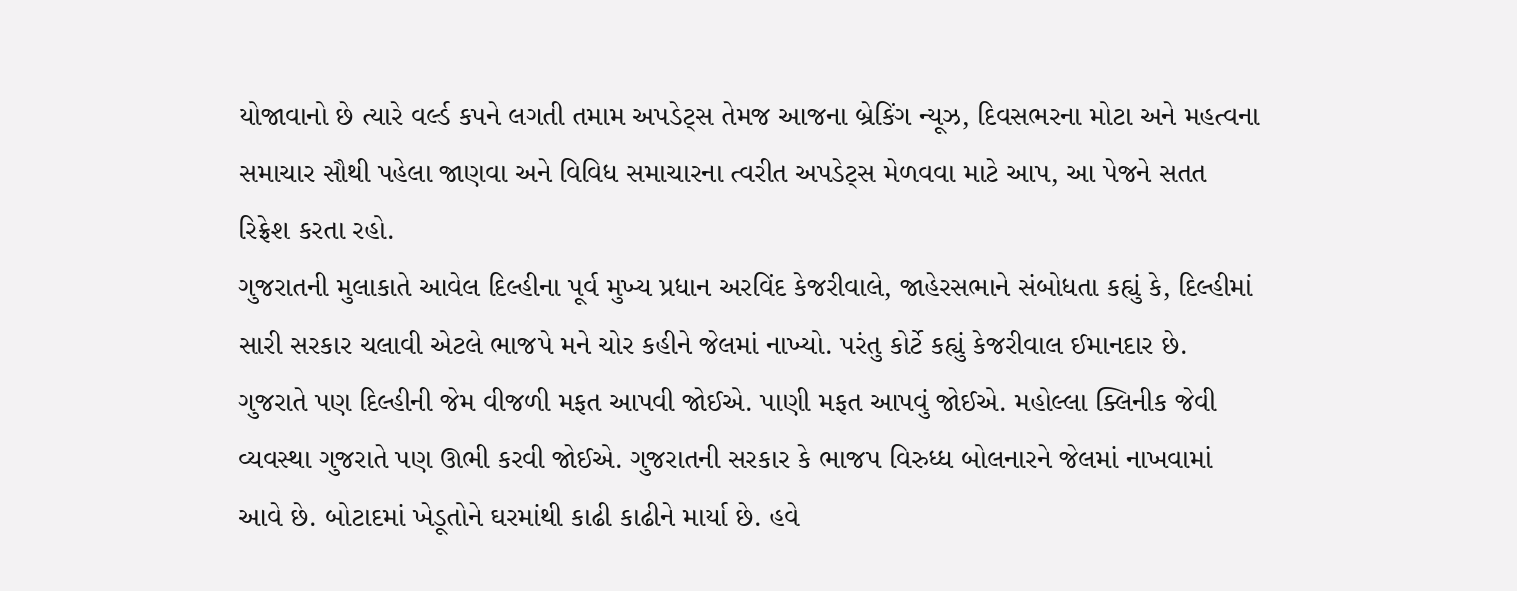યોજાવાનો છે ત્યારે વર્લ્ડ કપને લગતી તમામ અપડેટ્સ તેમજ આજના બ્રેકિંગ ન્યૂઝ, દિવસભરના મોટા અને મહત્વના સમાચાર સૌથી પહેલા જાણવા અને વિવિધ સમાચારના ત્વરીત અપડેટ્સ મેળવવા માટે આપ, આ પેજને સતત રિફ્રેશ કરતા રહો.
ગુજરાતની મુલાકાતે આવેલ દિલ્હીના પૂર્વ મુખ્ય પ્રધાન અરવિંદ કેજરીવાલે, જાહેરસભાને સંબોધતા કહ્યું કે, દિલ્હીમાં સારી સરકાર ચલાવી એટલે ભાજપે મને ચોર કહીને જેલમાં નાખ્યો. પરંતુ કોર્ટે કહ્યું કેજરીવાલ ઈમાનદાર છે. ગુજરાતે પણ દિલ્હીની જેમ વીજળી મફત આપવી જોઈએ. પાણી મફત આપવું જોઈએ. મહોલ્લા ક્લિનીક જેવી વ્યવસ્થા ગુજરાતે પણ ઊભી કરવી જોઈએ. ગુજરાતની સરકાર કે ભાજપ વિરુધ્ધ બોલનારને જેલમાં નાખવામાં આવે છે. બોટાદમાં ખેડૂતોને ઘરમાંથી કાઢી કાઢીને માર્યા છે. હવે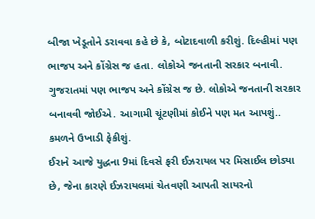બીજા ખેડૂતોને ડરાવવા કહે છે કે, બોટાદવાળી કરીશું. દિલ્હીમાં પણ ભાજપ અને કોંગ્રેસ જ હતા. લોકોએ જનતાની સરકાર બનાવી. ગુજરાતમાં પણ ભાજપ અને કોંગ્રેસ જ છે. લોકોએ જનતાની સરકાર બનાવવી જોઈએ. આગામી ચૂંટણીમાં કોઈને પણ મત આપશું.. કમળને ઉખાડી ફેકીશું.
ઈરાને આજે યુદ્ધના 9માં દિવસે ફરી ઈઝરાયલ પર મિસાઈલ છોડ્યા છે, જેના કારણે ઈઝરાયલમાં ચેતવણી આપતી સાયરનો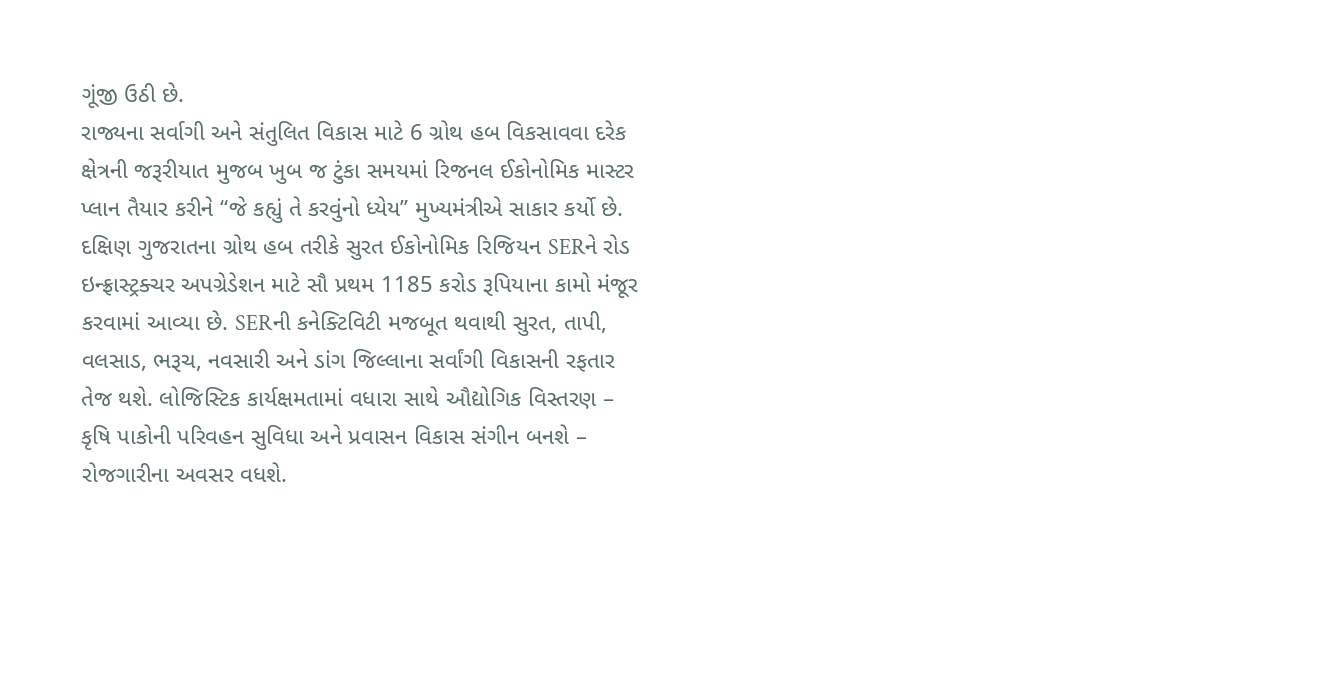ગૂંજી ઉઠી છે.
રાજ્યના સર્વાગી અને સંતુલિત વિકાસ માટે 6 ગ્રોથ હબ વિકસાવવા દરેક ક્ષેત્રની જરૂરીયાત મુજબ ખુબ જ ટુંકા સમયમાં રિજનલ ઈકોનોમિક માસ્ટર પ્લાન તૈયાર કરીને “જે કહ્યું તે કરવુંનો ધ્યેય” મુખ્યમંત્રીએ સાકાર કર્યો છે. દક્ષિણ ગુજરાતના ગ્રોથ હબ તરીકે સુરત ઈકોનોમિક રિજિયન SERને રોડ ઇન્ફ્રાસ્ટ્રક્ચર અપગ્રેડેશન માટે સૌ પ્રથમ 1185 કરોડ રૂપિયાના કામો મંજૂર કરવામાં આવ્યા છે. SERની કનેક્ટિવિટી મજબૂત થવાથી સુરત, તાપી, વલસાડ, ભરૂચ, નવસારી અને ડાંગ જિલ્લાના સર્વાંગી વિકાસની રફતાર તેજ થશે. લોજિસ્ટિક કાર્યક્ષમતામાં વધારા સાથે ઔદ્યોગિક વિસ્તરણ – કૃષિ પાકોની પરિવહન સુવિધા અને પ્રવાસન વિકાસ સંગીન બનશે – રોજગારીના અવસર વધશે.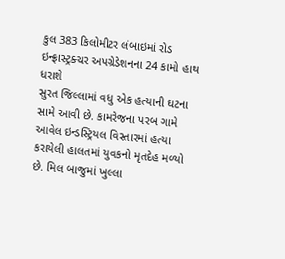કુલ 383 કિલોમીટર લંબાઇમાં રોડ ઇન્ફ્રાસ્ટ્રક્ચર અપગ્રેડેશનના 24 કામો હાથ ધરાશે
સુરત જિલ્લામાં વધુ એક હત્યાની ઘટના સામે આવી છે. કામરેજના પરબ ગામે આવેલ ઇન્ડસ્ટ્રિયલ વિસ્તારમાં હત્યા કરાયેલી હાલતમાં યુવકનો મૃતદેહ મળ્યો છે. મિલ બાજુમાં ખુલ્લા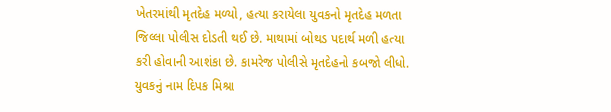ખેતરમાંથી મૃતદેહ મળ્યો, હત્યા કરાયેલા યુવકનો મૃતદેહ મળતા જિલ્લા પોલીસ દોડતી થઈ છે. માથામાં બોથડ પદાર્થ મળી હત્યા કરી હોવાની આશંકા છે. કામરેજ પોલીસે મૃતદેહનો કબજો લીધો. યુવકનું નામ દિપક મિશ્રા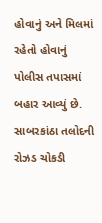હોવાનું અને મિલમાં રહેતો હોવાનું પોલીસ તપાસમાં બહાર આવ્યું છે.
સાબરકાંઠા તલોદની રોઝડ ચોકડી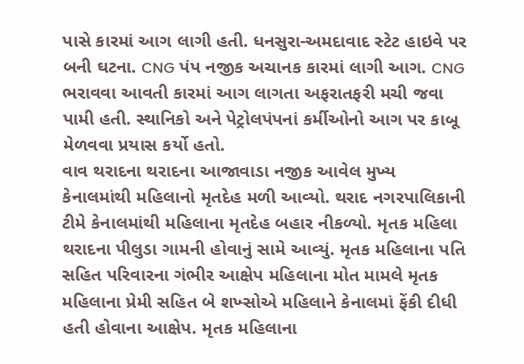પાસે કારમાં આગ લાગી હતી. ધનસુરા-અમદાવાદ સ્ટેટ હાઇવે પર બની ઘટના. CNG પંપ નજીક અચાનક કારમાં લાગી આગ. CNG ભરાવવા આવતી કારમાં આગ લાગતા અફરાતફરી મચી જવા પામી હતી. સ્થાનિકો અને પેટ્રોલપંપનાં કર્મીઓનો આગ પર કાબૂ મેળવવા પ્રયાસ કર્યો હતો.
વાવ થરાદના થરાદના આજાવાડા નજીક આવેલ મુખ્ય કેનાલમાંથી મહિલાનો મૃતદેહ મળી આવ્યો. થરાદ નગરપાલિકાની ટીમે કેનાલમાંથી મહિલાના મૃતદેહ બહાર નીકળ્યો. મૃતક મહિલા થરાદના પીલુડા ગામની હોવાનું સામે આવ્યું. મૃતક મહિલાના પતિ સહિત પરિવારના ગંભીર આક્ષેપ મહિલાના મોત મામલે મૃતક મહિલાના પ્રેમી સહિત બે શખ્સોએ મહિલાને કેનાલમાં ફેંકી દીધી હતી હોવાના આક્ષેપ. મૃતક મહિલાના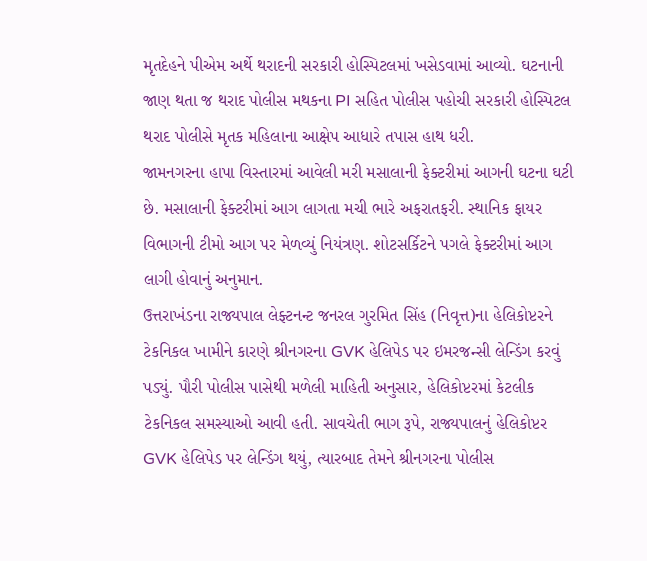મૃતદેહને પીએમ અર્થે થરાદની સરકારી હોસ્પિટલમાં ખસેડવામાં આવ્યો. ઘટનાની જાણ થતા જ થરાદ પોલીસ મથકના PI સહિત પોલીસ પહોચી સરકારી હોસ્પિટલ થરાદ પોલીસે મૃતક મહિલાના આક્ષેપ આધારે તપાસ હાથ ધરી.
જામનગરના હાપા વિસ્તારમાં આવેલી મરી મસાલાની ફેક્ટરીમાં આગની ઘટના ઘટી છે. મસાલાની ફેક્ટરીમાં આગ લાગતા મચી ભારે અફરાતફરી. સ્થાનિક ફાયર વિભાગની ટીમો આગ પર મેળવ્યું નિયંત્રણ. શોટસર્કિટને પગલે ફેક્ટરીમાં આગ લાગી હોવાનું અનુમાન.
ઉત્તરાખંડના રાજ્યપાલ લેફ્ટનન્ટ જનરલ ગુરમિત સિંહ (નિવૃત્ત)ના હેલિકોપ્ટરને ટેકનિકલ ખામીને કારણે શ્રીનગરના GVK હેલિપેડ પર ઇમરજન્સી લેન્ડિંગ કરવું પડ્યું. પૌરી પોલીસ પાસેથી મળેલી માહિતી અનુસાર, હેલિકોપ્ટરમાં કેટલીક ટેકનિકલ સમસ્યાઓ આવી હતી. સાવચેતી ભાગ રૂપે, રાજ્યપાલનું હેલિકોપ્ટર GVK હેલિપેડ પર લેન્ડિંગ થયું, ત્યારબાદ તેમને શ્રીનગરના પોલીસ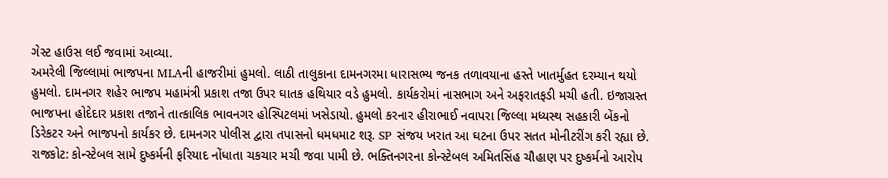ગેસ્ટ હાઉસ લઈ જવામાં આવ્યા.
અમરેલી જિલ્લામાં ભાજપના MLAની હાજરીમાં હુમલો. લાઠી તાલુકાના દામનગરમા ધારાસભ્ય જનક તળાવયાના હસ્તે ખાતર્મુહત દરમ્યાન થયો હુમલો. દામનગર શહેર ભાજપ મહામંત્રી પ્રકાશ તજા ઉપર ઘાતક હથિયાર વડે હુમલો. કાર્યકરોમાં નાસભાગ અને અફરાતફડી મચી હતી. ઇજાગ્રસ્ત ભાજપના હોદેદાર પ્રકાશ તજાને તાત્કાલિક ભાવનગર હોસ્પિટલમાં ખસેડાયો. હુમલો કરનાર હીરાભાઈ નવાપરા જિલ્લા મધ્યસ્થ સહકારી બેંકનો ડિરેકટર અને ભાજપનો કાર્યકર છે. દામનગર પોલીસ દ્વારા તપાસનો ધમધમાટ શરૂ. SP સંજય ખરાત આ ઘટના ઉપર સતત મોનીટરીંગ કરી રહ્યા છે.
રાજકોટ: કોન્સ્ટેબલ સામે દુષ્કર્મની ફરિયાદ નોંધાતા ચકચાર મચી જવા પામી છે. ભક્તિનગરના કોન્સ્ટેબલ અમિતસિંહ ચૌહાણ પર દુષ્કર્મનો આરોપ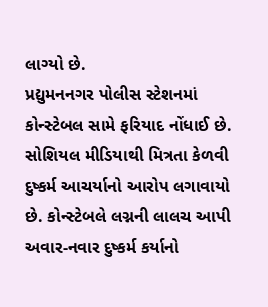લાગ્યો છે.
પ્રદ્યુમનનગર પોલીસ સ્ટેશનમાં કોન્સ્ટેબલ સામે ફરિયાદ નોંધાઈ છે. સોશિયલ મીડિયાથી મિત્રતા કેળવી દુષ્કર્મ આચર્યાનો આરોપ લગાવાયો છે. કોન્સ્ટેબલે લગ્નની લાલચ આપી અવાર-નવાર દુષ્કર્મ કર્યાનો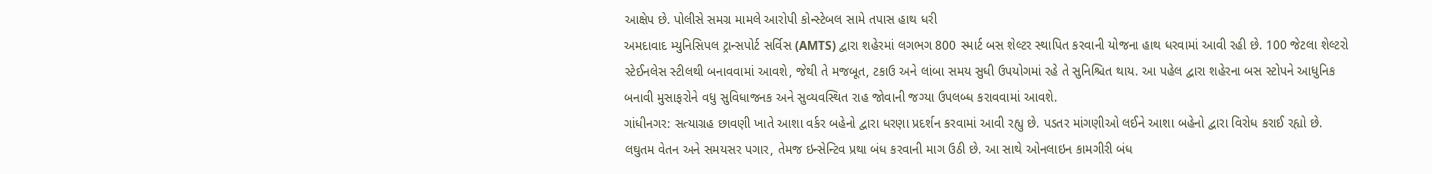આક્ષેપ છે. પોલીસે સમગ્ર મામલે આરોપી કોન્સ્ટેબલ સામે તપાસ હાથ ધરી
અમદાવાદ મ્યુનિસિપલ ટ્રાન્સપોર્ટ સર્વિસ (AMTS) દ્વારા શહેરમાં લગભગ 800 સ્માર્ટ બસ શેલ્ટર સ્થાપિત કરવાની યોજના હાથ ધરવામાં આવી રહી છે. 100 જેટલા શેલ્ટરો સ્ટેઈનલેસ સ્ટીલથી બનાવવામાં આવશે, જેથી તે મજબૂત, ટકાઉ અને લાંબા સમય સુધી ઉપયોગમાં રહે તે સુનિશ્ચિત થાય. આ પહેલ દ્વારા શહેરના બસ સ્ટોપને આધુનિક બનાવી મુસાફરોને વધુ સુવિધાજનક અને સુવ્યવસ્થિત રાહ જોવાની જગ્યા ઉપલબ્ધ કરાવવામાં આવશે.
ગાંધીનગર: સત્યાગ્રહ છાવણી ખાતે આશા વર્કર બહેનો દ્વારા ધરણા પ્રદર્શન કરવામાં આવી રહ્યુ છે. પડતર માંગણીઓ લઈને આશા બહેનો દ્વારા વિરોધ કરાઈ રહ્યો છે. લઘુતમ વેતન અને સમયસર પગાર, તેમજ ઇન્સેન્ટિવ પ્રથા બંધ કરવાની માગ ઉઠી છે. આ સાથે ઓનલાઇન કામગીરી બંધ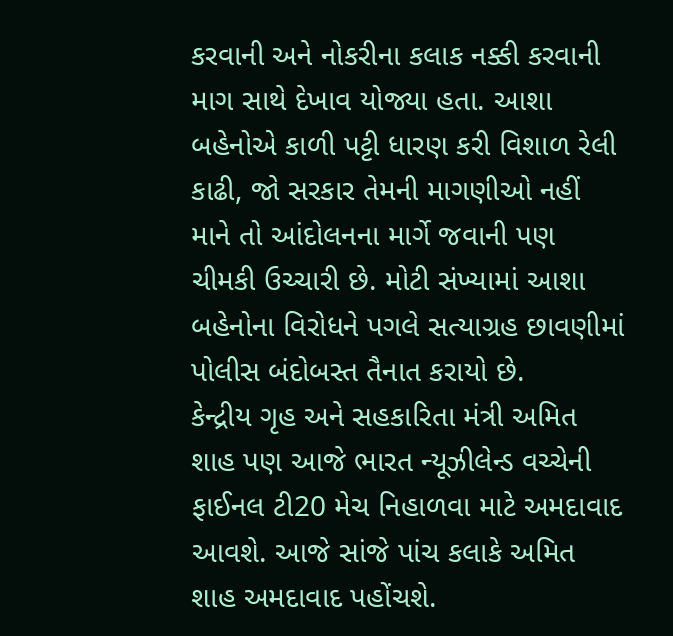કરવાની અને નોકરીના કલાક નક્કી કરવાની માગ સાથે દેખાવ યોજ્યા હતા. આશા બહેનોએ કાળી પટ્ટી ધારણ કરી વિશાળ રેલી કાઢી, જો સરકાર તેમની માગણીઓ નહીં માને તો આંદોલનના માર્ગે જવાની પણ ચીમકી ઉચ્ચારી છે. મોટી સંખ્યામાં આશા બહેનોના વિરોધને પગલે સત્યાગ્રહ છાવણીમાં પોલીસ બંદોબસ્ત તૈનાત કરાયો છે.
કેન્દ્રીય ગૃહ અને સહકારિતા મંત્રી અમિત શાહ પણ આજે ભારત ન્યૂઝીલેન્ડ વચ્ચેની ફાઈનલ ટી20 મેચ નિહાળવા માટે અમદાવાદ આવશે. આજે સાંજે પાંચ કલાકે અમિત શાહ અમદાવાદ પહોંચશે.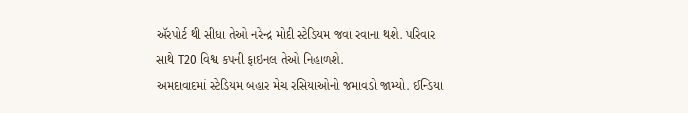ઍરપોર્ટ થી સીધા તેઓ નરેન્દ્ર મોદી સ્ટેડિયમ જવા રવાના થશે. પરિવાર સાથે T20 વિશ્વ કપની ફાઇનલ તેઓ નિહાળશે.
અમદાવાદમાં સ્ટેડિયમ બહાર મેચ રસિયાઓનો જમાવડો જામ્યો. ઈન્ડિયા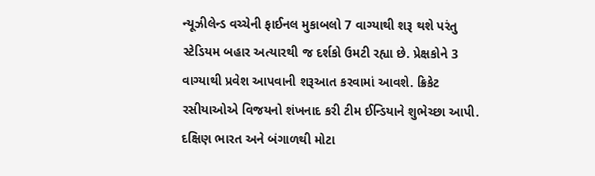ન્યૂઝીલેન્ડ વચ્ચેની ફાઈનલ મુકાબલો 7 વાગ્યાથી શરૂ થશે પરંતુ સ્ટેડિયમ બહાર અત્યારથી જ દર્શકો ઉમટી રહ્યા છે. પ્રેક્ષકોને 3 વાગ્યાથી પ્રવેશ આપવાની શરૂઆત કરવામાં આવશે. ક્રિકેટ રસીયાઓએ વિજયનો શંખનાદ કરી ટીમ ઈન્ડિયાને શુભેચ્છા આપી. દક્ષિણ ભારત અને બંગાળથી મોટા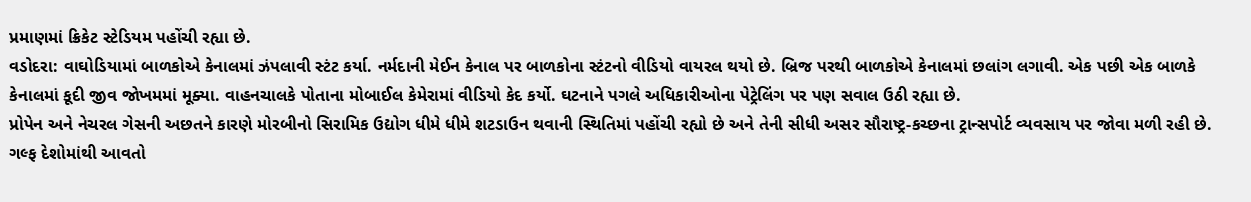પ્રમાણમાં ક્રિકેટ સ્ટેડિયમ પહોંચી રહ્યા છે.
વડોદરા: વાઘોડિયામાં બાળકોએ કેનાલમાં ઝંપલાવી સ્ટંટ કર્યા. નર્મદાની મેઈન કેનાલ પર બાળકોના સ્ટંટનો વીડિયો વાયરલ થયો છે. બ્રિજ પરથી બાળકોએ કેનાલમાં છલાંગ લગાવી. એક પછી એક બાળકે કેનાલમાં કૂદી જીવ જોખમમાં મૂક્યા. વાહનચાલકે પોતાના મોબાઈલ કેમેરામાં વીડિયો કેદ કર્યો. ઘટનાને પગલે અધિકારીઓના પેટ્રેલિંગ પર પણ સવાલ ઉઠી રહ્યા છે.
પ્રોપેન અને નેચરલ ગેસની અછતને કારણે મોરબીનો સિરામિક ઉદ્યોગ ધીમે ધીમે શટડાઉન થવાની સ્થિતિમાં પહોંચી રહ્યો છે અને તેની સીધી અસર સૌરાષ્ટ્ર-કચ્છના ટ્રાન્સપોર્ટ વ્યવસાય પર જોવા મળી રહી છે. ગલ્ફ દેશોમાંથી આવતો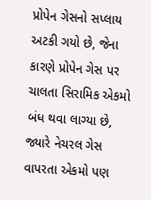પ્રોપેન ગેસનો સપ્લાય અટકી ગયો છે, જેના કારણે પ્રોપેન ગેસ પર ચાલતા સિરામિક એકમો બંધ થવા લાગ્યા છે, જ્યારે નેચરલ ગેસ વાપરતા એકમો પણ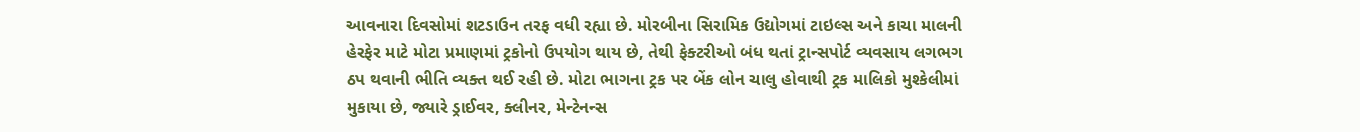આવનારા દિવસોમાં શટડાઉન તરફ વધી રહ્યા છે. મોરબીના સિરામિક ઉદ્યોગમાં ટાઇલ્સ અને કાચા માલની હેરફેર માટે મોટા પ્રમાણમાં ટ્રકોનો ઉપયોગ થાય છે, તેથી ફેક્ટરીઓ બંધ થતાં ટ્રાન્સપોર્ટ વ્યવસાય લગભગ ઠપ થવાની ભીતિ વ્યક્ત થઈ રહી છે. મોટા ભાગના ટ્રક પર બેંક લોન ચાલુ હોવાથી ટ્રક માલિકો મુશ્કેલીમાં મુકાયા છે, જ્યારે ડ્રાઈવર, ક્લીનર, મેન્ટેનન્સ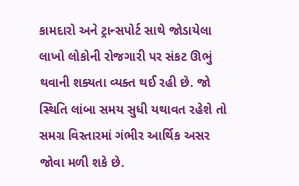કામદારો અને ટ્રાન્સપોર્ટ સાથે જોડાયેલા લાખો લોકોની રોજગારી પર સંકટ ઊભું થવાની શક્યતા વ્યક્ત થઈ રહી છે. જો સ્થિતિ લાંબા સમય સુધી યથાવત રહેશે તો સમગ્ર વિસ્તારમાં ગંભીર આર્થિક અસર જોવા મળી શકે છે.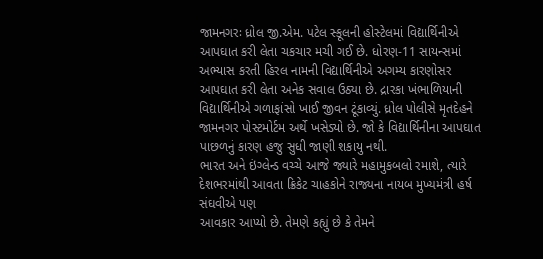જામનગરઃ ધ્રોલ જી.એમ. પટેલ સ્કૂલની હોસ્ટેલમાં વિદ્યાર્થિનીએ આપઘાત કરી લેતા ચકચાર મચી ગઈ છે. ધોરણ-11 સાયન્સમાં અભ્યાસ કરતી હિરલ નામની વિદ્યાર્થિનીએ અગમ્ય કારણોસર આપઘાત કરી લેતા અનેક સવાલ ઉઠ્યા છે. દ્રારકા ખંભાળિયાની વિદ્યાર્થિનીએ ગળાફાંસો ખાઈ જીવન ટૂંકાવ્યું. ધ્રોલ પોલીસે મૃતદેહને જામનગર પોસ્ટમોર્ટમ અર્થે ખસેડ્યો છે. જો કે વિદ્યાર્થિનીના આપઘાત પાછળનું કારણ હજુ સુધી જાણી શકાયુ નથી.
ભારત અને ઇંગ્લેન્ડ વચ્ચે આજે જ્યારે મહામુકબલો રમાશે, ત્યારે દેશભરમાંથી આવતા ક્રિકેટ ચાહકોને રાજ્યના નાયબ મુખ્યમંત્રી હર્ષ સંઘવીએ પણ
આવકાર આપ્યો છે. તેમણે કહ્યું છે કે તેમને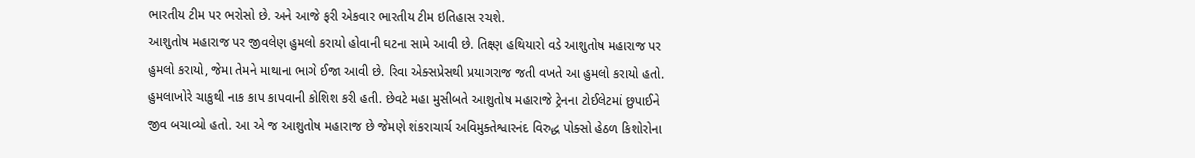ભારતીય ટીમ પર ભરોસો છે. અને આજે ફરી એકવાર ભારતીય ટીમ ઇતિહાસ રચશે.
આશુતોષ મહારાજ પર જીવલેણ હુમલો કરાયો હોવાની ઘટના સામે આવી છે. તિક્ષ્ણ હથિયારો વડે આશુતોષ મહારાજ પર હુમલો કરાયો, જેમા તેમને માથાના ભાગે ઈજા આવી છે. રિવા એક્સપ્રેસથી પ્રયાગરાજ જતી વખતે આ હુમલો કરાયો હતો. હુમલાખોરે ચાકુથી નાક કાપ કાપવાની કોશિશ કરી હતી. છેવટે મહા મુસીબતે આશુતોષ મહારાજે ટ્રેનના ટોઈલેટમાં છુપાઈને જીવ બચાવ્યો હતો. આ એ જ આશુતોષ મહારાજ છે જેમણે શંકરાચાર્ચ અવિમુક્તેશ્વારનંદ વિરુદ્ધ પોક્સો હેઠળ કિશોરોના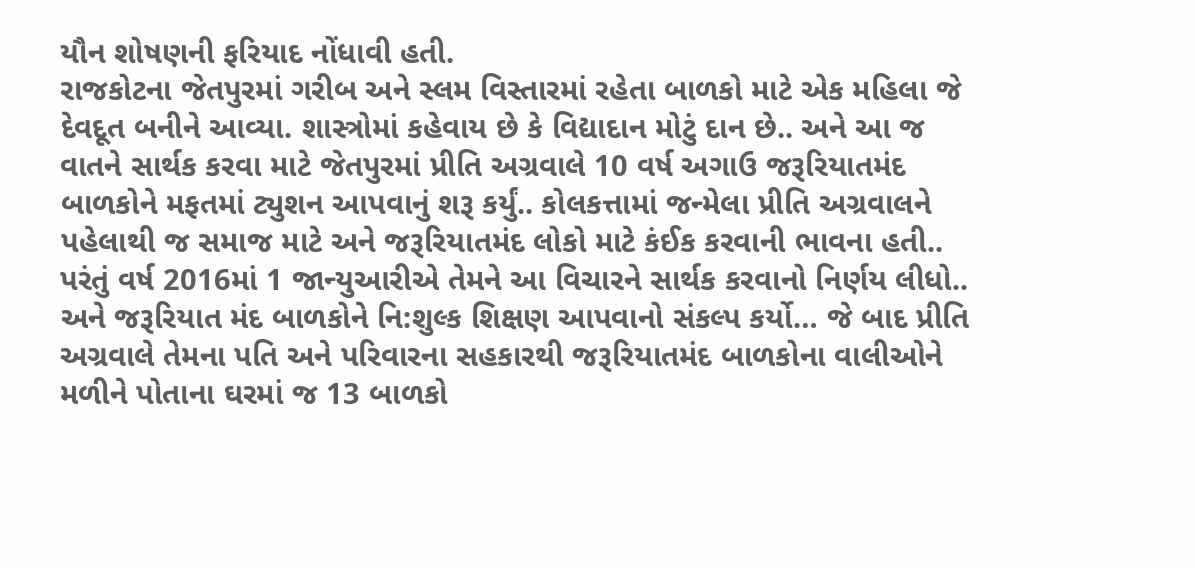યૌન શોષણની ફરિયાદ નોંધાવી હતી.
રાજકોટના જેતપુરમાં ગરીબ અને સ્લમ વિસ્તારમાં રહેતા બાળકો માટે એક મહિલા જે દેવદૂત બનીને આવ્યા. શાસ્ત્રોમાં કહેવાય છે કે વિદ્યાદાન મોટું દાન છે.. અને આ જ વાતને સાર્થક કરવા માટે જેતપુરમાં પ્રીતિ અગ્રવાલે 10 વર્ષ અગાઉ જરૂરિયાતમંદ બાળકોને મફતમાં ટ્યુશન આપવાનું શરૂ કર્યું.. કોલકત્તામાં જન્મેલા પ્રીતિ અગ્રવાલને પહેલાથી જ સમાજ માટે અને જરૂરિયાતમંદ લોકો માટે કંઈક કરવાની ભાવના હતી.. પરંતું વર્ષ 2016માં 1 જાન્યુઆરીએ તેમને આ વિચારને સાર્થક કરવાનો નિર્ણય લીધો.. અને જરૂરિયાત મંદ બાળકોને નિ:શુલ્ક શિક્ષણ આપવાનો સંકલ્પ કર્યો… જે બાદ પ્રીતિ અગ્રવાલે તેમના પતિ અને પરિવારના સહકારથી જરૂરિયાતમંદ બાળકોના વાલીઓને મળીને પોતાના ઘરમાં જ 13 બાળકો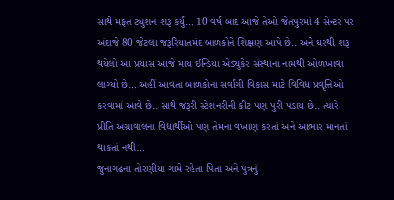સાથે મફત ટ્યુશન શરૂ કર્યું… 10 વર્ષ બાદ આજે તેઓ જેતપુરમાં 4 સેન્ટર પર અંદાજે 80 જેટલા જરૂરિયાતમંદ બાળકોને શિક્ષણ આપે છે.. અને ઘરથી શરૂ થયેલો આ પ્રયાસ આજે માય ઈન્ડિયા એડ્યુકેર સંસ્થાના નામથી ઓળખાવા લાગ્યો છે… અહીં આવતા બાળકોના સર્વાંગી વિકાસ માટે વિવિધ પ્રવૃત્તિઓ કરવામાં આવે છે.. સાથે જરૂરી સ્ટેશનરીની કીટ પણ પુરી પડાય છે.. ત્યારે પ્રીતિ અગ્રાવાલના વિદ્યાર્થીઓ પણ તેમના વખાણ કરતાં અને આભાર માનતાં થાકતાં નથી…
જુનાગઢના તોરણીયા ગામે રહેતા પિતા અને પુત્રનું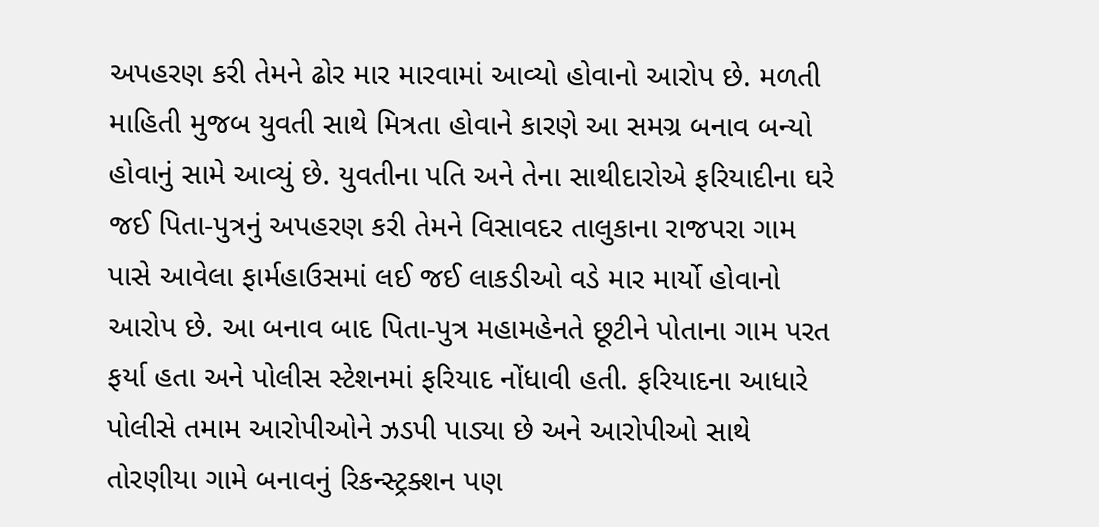અપહરણ કરી તેમને ઢોર માર મારવામાં આવ્યો હોવાનો આરોપ છે. મળતી માહિતી મુજબ યુવતી સાથે મિત્રતા હોવાને કારણે આ સમગ્ર બનાવ બન્યો હોવાનું સામે આવ્યું છે. યુવતીના પતિ અને તેના સાથીદારોએ ફરિયાદીના ઘરે જઈ પિતા-પુત્રનું અપહરણ કરી તેમને વિસાવદર તાલુકાના રાજપરા ગામ પાસે આવેલા ફાર્મહાઉસમાં લઈ જઈ લાકડીઓ વડે માર માર્યો હોવાનો આરોપ છે. આ બનાવ બાદ પિતા-પુત્ર મહામહેનતે છૂટીને પોતાના ગામ પરત ફર્યા હતા અને પોલીસ સ્ટેશનમાં ફરિયાદ નોંધાવી હતી. ફરિયાદના આધારે પોલીસે તમામ આરોપીઓને ઝડપી પાડ્યા છે અને આરોપીઓ સાથે તોરણીયા ગામે બનાવનું રિકન્સ્ટ્રક્શન પણ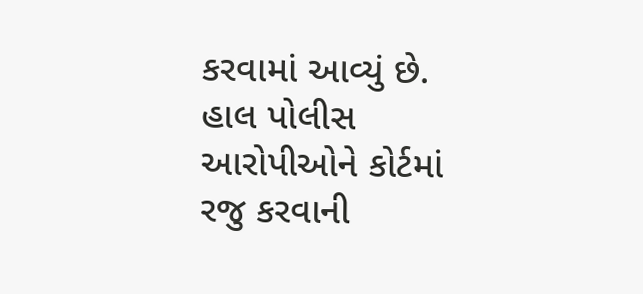કરવામાં આવ્યું છે. હાલ પોલીસ આરોપીઓને કોર્ટમાં રજુ કરવાની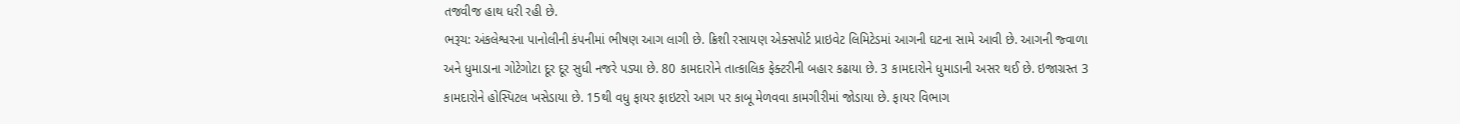તજવીજ હાથ ધરી રહી છે.
ભરૂચ: અંકલેશ્વરના પાનોલીની કંપનીમાં ભીષણ આગ લાગી છે. ક્રિશી રસાયણ એક્સપોર્ટ પ્રાઇવેટ લિમિટેડમાં આગની ઘટના સામે આવી છે. આગની જ્વાળા અને ધુમાડાના ગોટેગોટા દૂર દૂર સુધી નજરે પડ્યા છે. 80 કામદારોને તાત્કાલિક ફેક્ટરીની બહાર કઢાયા છે. 3 કામદારોને ધુમાડાની અસર થઈ છે. ઇજાગ્રસ્ત 3 કામદારોને હોસ્પિટલ ખસેડાયા છે. 15થી વધુ ફાયર ફાઇટરો આગ પર કાબૂ મેળવવા કામગીરીમાં જોડાયા છે. ફાયર વિભાગ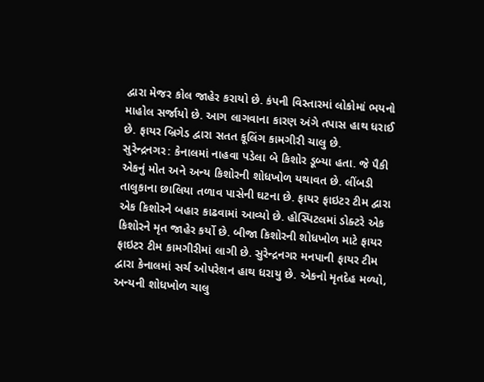દ્વારા મેજર કોલ જાહેર કરાયો છે. કંપની વિસ્તારમાં લોકોમાં ભયનો માહોલ સર્જાયો છે. આગ લાગવાના કારણ અંગે તપાસ હાથ ધરાઈ છે. ફાયર બ્રિગેડ દ્વારા સતત કૂલિંગ કામગીરી ચાલુ છે.
સુરેન્દ્રનગર: કેનાલમાં નાહવા પડેલા બે કિશોર ડૂબ્યા હતા. જે પૈકી એકનું મોત અને અન્ય કિશોરની શોધખોળ યથાવત છે. લીંબડી તાલુકાના છાલિયા તળાવ પાસેની ઘટના છે. ફાયર ફાઇટર ટીમ દ્વારા એક કિશોરને બહાર કાઢવામાં આવ્યો છે. હોસ્પિટલમાં ડોક્ટરે એક કિશોરને મૃત જાહેર કર્યો છે. બીજા કિશોરની શોધખોળ માટે ફાયર ફાઇટર ટીમ કામગીરીમાં લાગી છે. સુરેન્દ્રનગર મનપાની ફાયર ટીમ દ્વારા કેનાલમાં સર્ચ ઓપરેશન હાથ ધરાયુ છે. એકનો મૃતદેહ મળ્યો, અન્યની શોધખોળ ચાલુ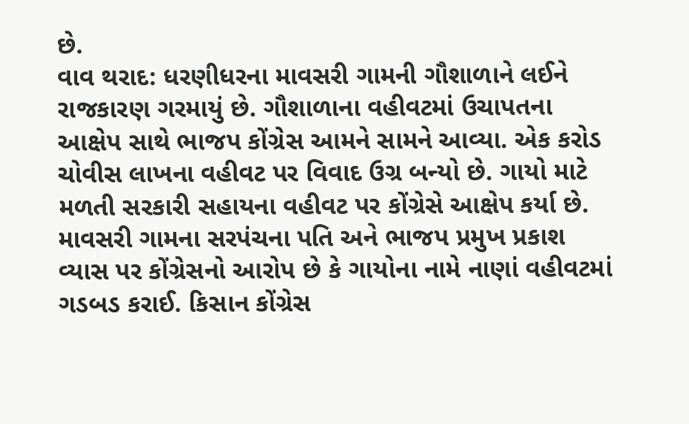છે.
વાવ થરાદ: ધરણીધરના માવસરી ગામની ગૌશાળાને લઈને રાજકારણ ગરમાયું છે. ગૌશાળાના વહીવટમાં ઉચાપતના આક્ષેપ સાથે ભાજપ કોંગ્રેસ આમને સામને આવ્યા. એક કરોડ ચોવીસ લાખના વહીવટ પર વિવાદ ઉગ્ર બન્યો છે. ગાયો માટે મળતી સરકારી સહાયના વહીવટ પર કોંગ્રેસે આક્ષેપ કર્યા છે. માવસરી ગામના સરપંચના પતિ અને ભાજપ પ્રમુખ પ્રકાશ વ્યાસ પર કોંગ્રેસનો આરોપ છે કે ગાયોના નામે નાણાં વહીવટમાં ગડબડ કરાઈ. કિસાન કોંગ્રેસ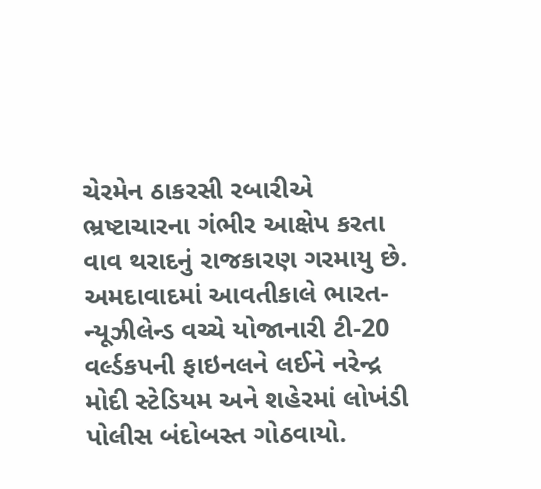ચેરમેન ઠાકરસી રબારીએ ભ્રષ્ટાચારના ગંભીર આક્ષેપ કરતા વાવ થરાદનું રાજકારણ ગરમાયુ છે.
અમદાવાદમાં આવતીકાલે ભારત-ન્યૂઝીલેન્ડ વચ્ચે યોજાનારી ટી-20 વર્લ્ડકપની ફાઇનલને લઈને નરેન્દ્ર મોદી સ્ટેડિયમ અને શહેરમાં લોખંડી પોલીસ બંદોબસ્ત ગોઠવાયો.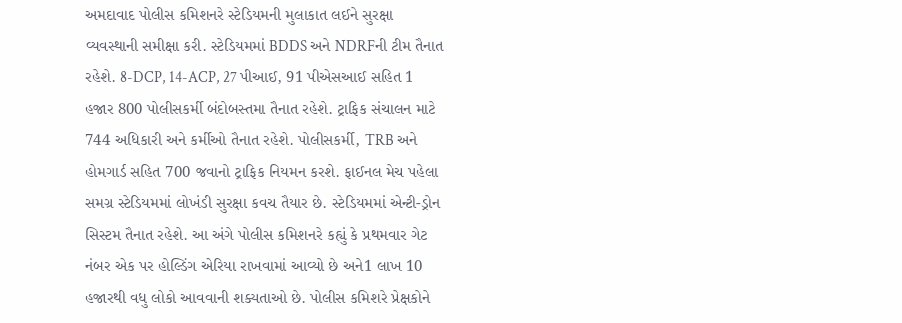અમદાવાદ પોલીસ કમિશનરે સ્ટેડિયમની મુલાકાત લઈને સુરક્ષા વ્યવસ્થાની સમીક્ષા કરી. સ્ટેડિયમમાં BDDS અને NDRFની ટીમ તૈનાત રહેશે. 8-DCP, 14-ACP, 27 પીઆઈ, 91 પીએસઆઈ સહિત 1 હજાર 800 પોલીસકર્મી બંદોબસ્તમા તૈનાત રહેશે. ટ્રાફિક સંચાલન માટે 744 અધિકારી અને કર્મીઓ તૈનાત રહેશે. પોલીસકર્મી, TRB અને હોમગાર્ડ સહિત 700 જવાનો ટ્રાફિક નિયમન કરશે. ફાઈનલ મેચ પહેલા સમગ્ર સ્ટેડિયમમાં લોખંડી સુરક્ષા કવચ તૈયાર છે. સ્ટેડિયમમાં એન્ટી-ડ્રોન સિસ્ટમ તૈનાત રહેશે. આ અંગે પોલીસ કમિશનરે કહ્યું કે પ્રથમવાર ગેટ નંબર એક પર હોલ્ડિંગ એરિયા રાખવામાં આવ્યો છે અને1 લાખ 10 હજારથી વધુ લોકો આવવાની શક્યતાઓ છે. પોલીસ કમિશરે પ્રેક્ષકોને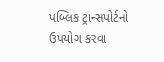પબ્લિક ટ્રાન્સપોર્ટનો ઉપયોગ કરવા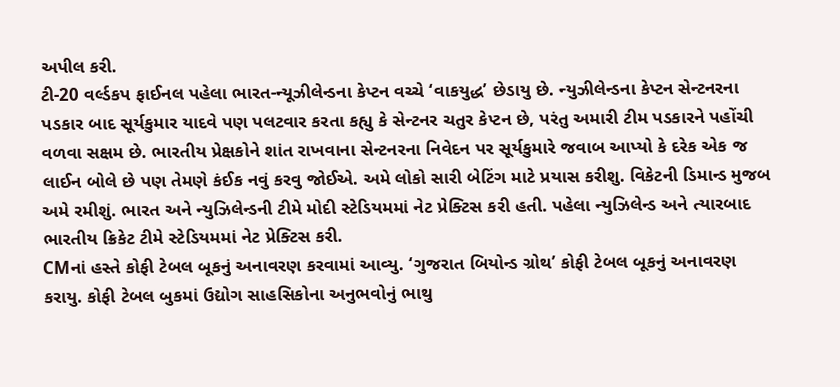અપીલ કરી.
ટી-20 વર્લ્ડકપ ફાઈનલ પહેલા ભારત-ન્યૂઝીલેન્ડના કેપ્ટન વચ્ચે ‘વાકયુદ્ધ’ છેડાયુ છે. ન્યુઝીલેન્ડના કેપ્ટન સેન્ટનરના પડકાર બાદ સૂર્યકુમાર યાદવે પણ પલટવાર કરતા કહ્યુ કે સેન્ટનર ચતુર કેપ્ટન છે, પરંતુ અમારી ટીમ પડકારને પહોંચી વળવા સક્ષમ છે. ભારતીય પ્રેક્ષકોને શાંત રાખવાના સેન્ટનરના નિવેદન પર સૂર્યકુમારે જવાબ આપ્યો કે દરેક એક જ લાઈન બોલે છે પણ તેમણે કંઈક નવું કરવુ જોઈએ. અમે લોકો સારી બેટિંગ માટે પ્રયાસ કરીશુ. વિકેટની ડિમાન્ડ મુજબ અમે રમીશું. ભારત અને ન્યુઝિલેન્ડની ટીમે મોદી સ્ટેડિયમમાં નેટ પ્રેક્ટિસ કરી હતી. પહેલા ન્યુઝિલેન્ડ અને ત્યારબાદ ભારતીય ક્રિકેટ ટીમે સ્ટેડિયમમાં નેટ પ્રેક્ટિસ કરી.
CMનાં હસ્તે કોફી ટેબલ બૂકનું અનાવરણ કરવામાં આવ્યુ. ‘ગુજરાત બિયોન્ડ ગ્રોથ’ કોફી ટેબલ બૂકનું અનાવરણ કરાયુ. કોફી ટેબલ બુકમાં ઉદ્યોગ સાહસિકોના અનુભવોનું ભાથુ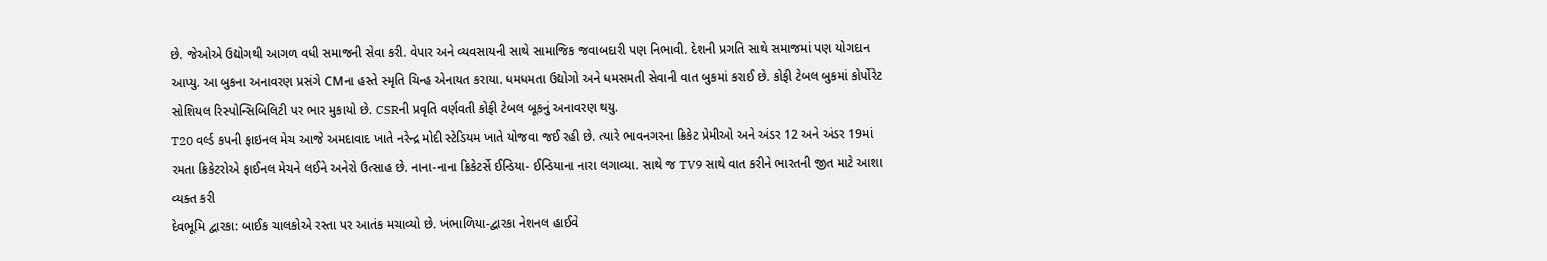છે. જેઓએ ઉદ્યોગથી આગળ વધી સમાજની સેવા કરી. વેપાર અને વ્યવસાયની સાથે સામાજિક જવાબદારી પણ નિભાવી. દેશની પ્રગતિ સાથે સમાજમાં પણ યોગદાન આપ્યુ. આ બુકના અનાવરણ પ્રસંગે CMના હસ્તે સ્મૃતિ ચિન્હ એનાયત કરાયા. ધમધમતા ઉદ્યોગો અને ધમસમતી સેવાની વાત બુકમાં કરાઈ છે. કોફી ટેબલ બુકમાં કોર્પોરેટ સોશિયલ રિસ્પોન્સિબિલિટી પર ભાર મુકાયો છે. CSRની પ્રવૃતિ વર્ણવતી કોફી ટેબલ બૂકનું અનાવરણ થયુ.
T20 વર્લ્ડ કપની ફાઇનલ મેચ આજે અમદાવાદ ખાતે નરેન્દ્ર મોદી સ્ટેડિયમ ખાતે યોજવા જઈ રહી છે. ત્યારે ભાવનગરના ક્રિકેટ પ્રેમીઓ અને અંડર 12 અને અંડર 19માં રમતા ક્રિકેટરોએ ફાઈનલ મેચને લઈને અનેરો ઉત્સાહ છે. નાના-નાના ક્રિકેટર્સે ઈન્ડિયા- ઈન્ડિયાના નારા લગાવ્યા. સાથે જ TV9 સાથે વાત કરીને ભારતની જીત માટે આશા વ્યક્ત કરી
દેવભૂમિ દ્વારકા: બાઈક ચાલકોએ રસ્તા પર આતંક મચાવ્યો છે. ખંભાળિયા-દ્વારકા નેશનલ હાઈવે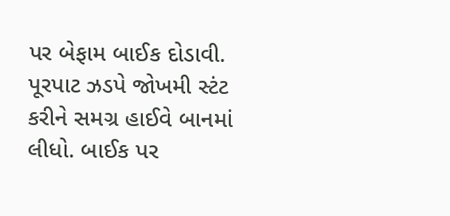પર બેફામ બાઈક દોડાવી. પૂરપાટ ઝડપે જોખમી સ્ટંટ કરીને સમગ્ર હાઈવે બાનમાં લીધો. બાઈક પર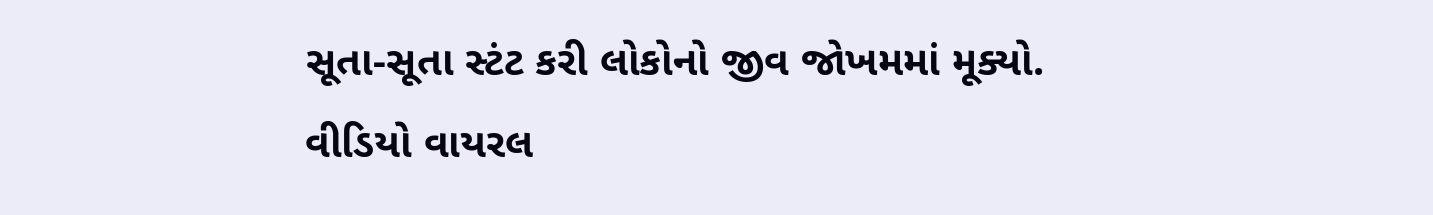સૂતા-સૂતા સ્ટંટ કરી લોકોનો જીવ જોખમમાં મૂક્યો. વીડિયો વાયરલ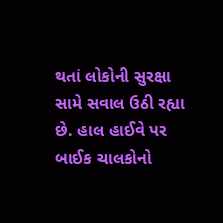થતાં લોકોની સુરક્ષા સામે સવાલ ઉઠી રહ્યા છે. હાલ હાઈવે પર બાઈક ચાલકોનો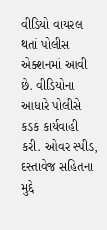વીડિયો વાયરલ થતાં પોલીસ એક્શનમાં આવી છે. વીડિયોના આધારે પોલીસે કડક કાર્યવાહી કરી. ઓવર સ્પીડ, દસ્તાવેજ સહિતના મુદ્દે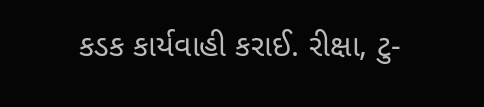કડક કાર્યવાહી કરાઈ. રીક્ષા, ટુ-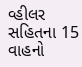વ્હીલર સહિતના 15 વાહનો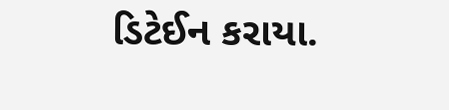ડિટેઈન કરાયા.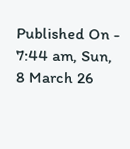Published On - 7:44 am, Sun, 8 March 26